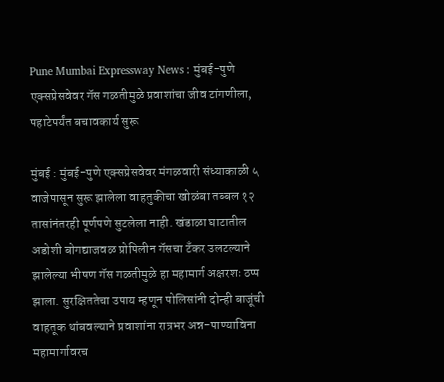Pune Mumbai Expressway News : मुंबई-पुणे एक्सप्रेसवेवर गॅस गळतीमुळे प्रवाशांचा जीव टांगणीला, पहाटेपर्यंत बचावकार्य सुरू

मुंबई : मुंबई-पुणे एक्सप्रेसवेवर मंगळवारी संध्याकाळी ५ वाजेपासून सुरू झालेला वाहतुकीचा खोळंबा तब्बल १२ तासांनंतरही पूर्णपणे सुटलेला नाही. खंडाळा घाटातील अडोशी बोगद्याजवळ प्रोपिलीन गॅसचा टँकर उलटल्याने झालेल्या भीषण गॅस गळतीमुळे हा महामार्ग अक्षरशः ठप्प झाला. सुरक्षिततेचा उपाय म्हणून पोलिसांनी दोन्ही बाजूंची वाहतूक थांबवल्याने प्रवाशांना रात्रभर अन्न-पाण्याविना महामार्गावरच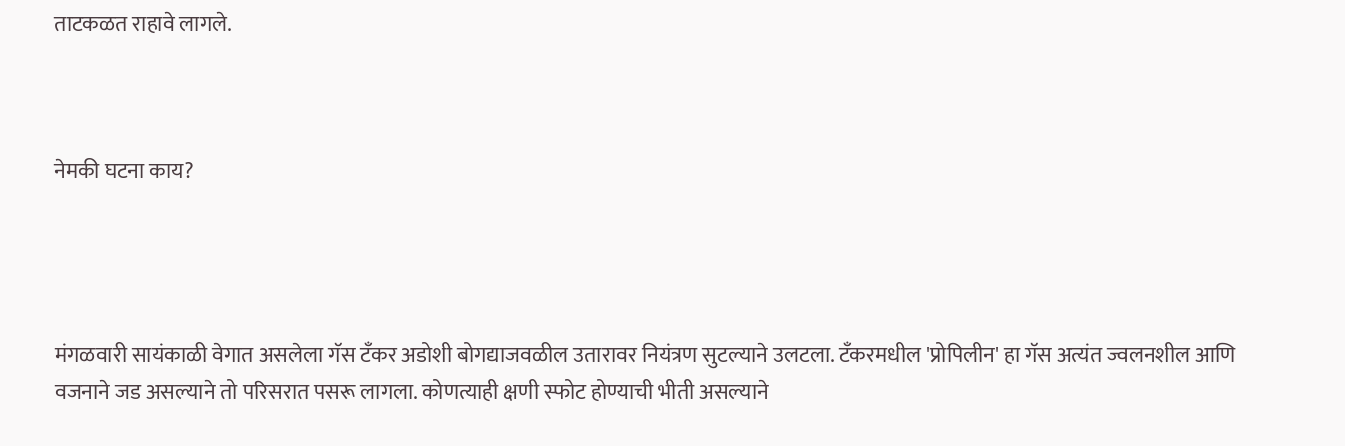ताटकळत राहावे लागले.



नेमकी घटना काय?




मंगळवारी सायंकाळी वेगात असलेला गॅस टँकर अडोशी बोगद्याजवळील उतारावर नियंत्रण सुटल्याने उलटला. टँकरमधील 'प्रोपिलीन' हा गॅस अत्यंत ज्वलनशील आणि वजनाने जड असल्याने तो परिसरात पसरू लागला. कोणत्याही क्षणी स्फोट होण्याची भीती असल्याने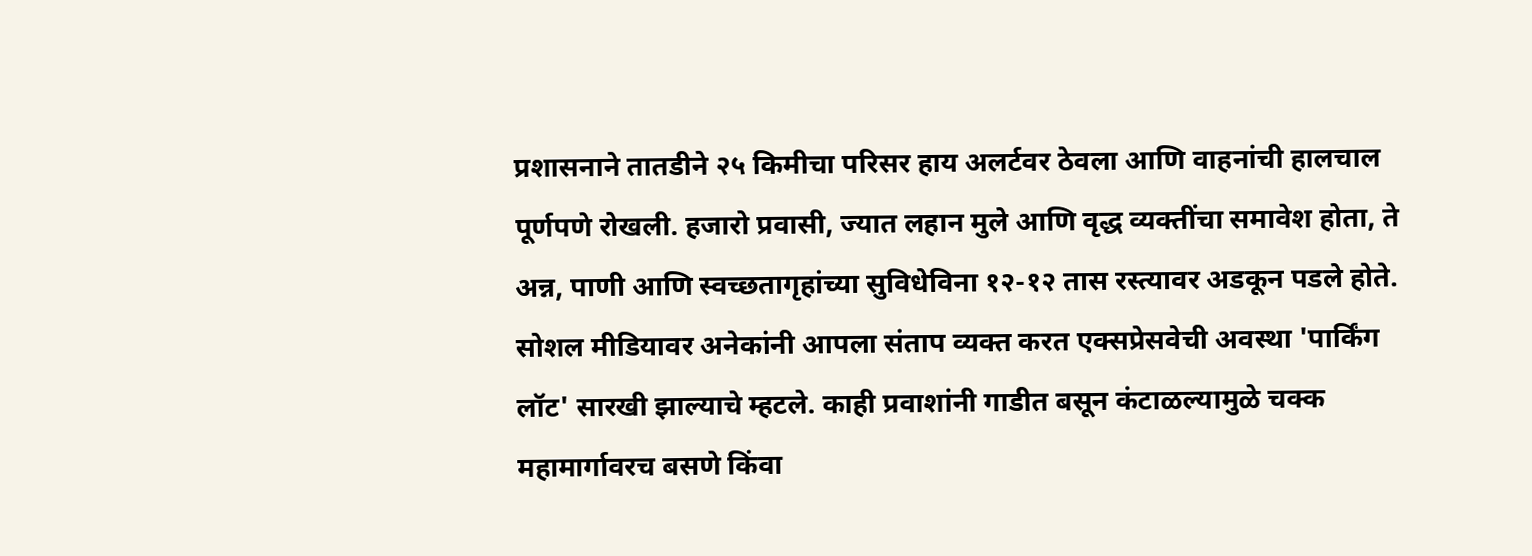प्रशासनाने तातडीने २५ किमीचा परिसर हाय अलर्टवर ठेवला आणि वाहनांची हालचाल पूर्णपणे रोखली. हजारो प्रवासी, ज्यात लहान मुले आणि वृद्ध व्यक्तींचा समावेश होता, ते अन्न, पाणी आणि स्वच्छतागृहांच्या सुविधेविना १२-१२ तास रस्त्यावर अडकून पडले होते. सोशल मीडियावर अनेकांनी आपला संताप व्यक्त करत एक्सप्रेसवेची अवस्था 'पार्किंग लॉट' सारखी झाल्याचे म्हटले. काही प्रवाशांनी गाडीत बसून कंटाळल्यामुळे चक्क महामार्गावरच बसणे किंवा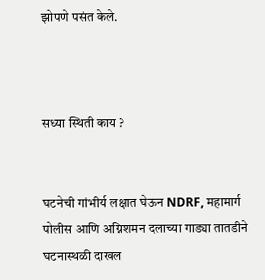झोपणे पसंत केले.



सध्या स्थिती काय ?


घटनेची गांभीर्य लक्षात घेऊन NDRF, महामार्ग पोलीस आणि अग्निशमन दलाच्या गाड्या तातडीने घटनास्थळी दाखल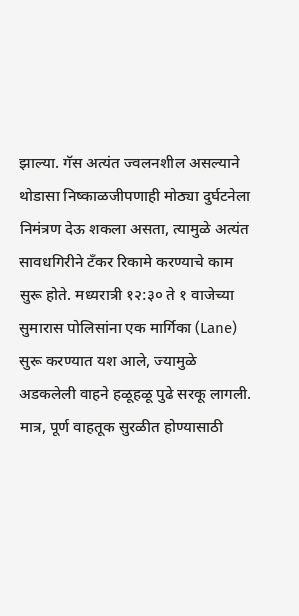झाल्या. गॅस अत्यंत ज्वलनशील असल्याने थोडासा निष्काळजीपणाही मोठ्या दुर्घटनेला निमंत्रण देऊ शकला असता, त्यामुळे अत्यंत सावधगिरीने टँकर रिकामे करण्याचे काम सुरू होते. मध्यरात्री १२:३० ते १ वाजेच्या सुमारास पोलिसांना एक मार्गिका (Lane) सुरू करण्यात यश आले, ज्यामुळे अडकलेली वाहने हळूहळू पुढे सरकू लागली. मात्र, पूर्ण वाहतूक सुरळीत होण्यासाठी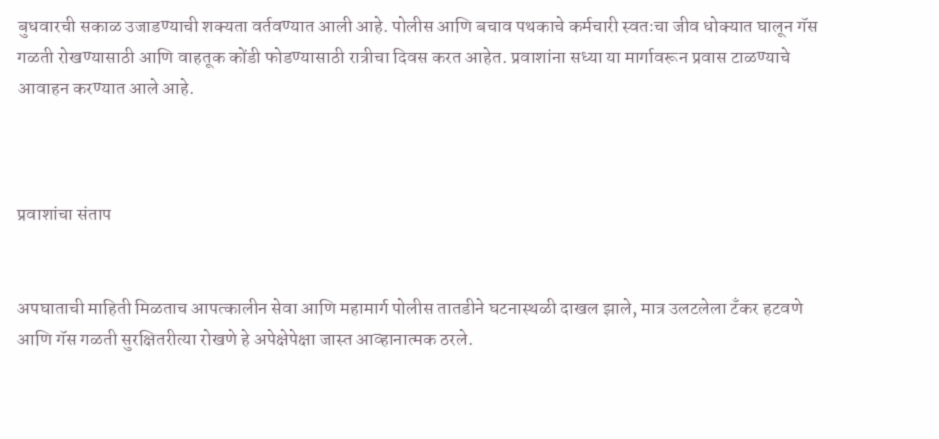बुधवारची सकाळ उजाडण्याची शक्यता वर्तवण्यात आली आहे. पोलीस आणि बचाव पथकाचे कर्मचारी स्वतःचा जीव धोक्यात घालून गॅस गळती रोखण्यासाठी आणि वाहतूक कोंडी फोडण्यासाठी रात्रीचा दिवस करत आहेत. प्रवाशांना सध्या या मार्गावरून प्रवास टाळण्याचे आवाहन करण्यात आले आहे.



प्रवाशांचा संताप


अपघाताची माहिती मिळताच आपत्कालीन सेवा आणि महामार्ग पोलीस तातडीने घटनास्थळी दाखल झाले, मात्र उलटलेला टँकर हटवणे आणि गॅस गळती सुरक्षितरीत्या रोखणे हे अपेक्षेपेक्षा जास्त आव्हानात्मक ठरले.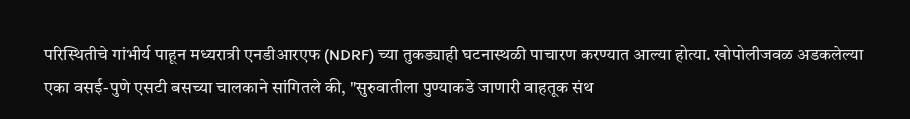परिस्थितीचे गांभीर्य पाहून मध्यरात्री एनडीआरएफ (NDRF) च्या तुकड्याही घटनास्थळी पाचारण करण्यात आल्या होत्या. खोपोलीजवळ अडकलेल्या एका वसई-पुणे एसटी बसच्या चालकाने सांगितले की, "सुरुवातीला पुण्याकडे जाणारी वाहतूक संथ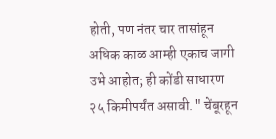होती, पण नंतर चार तासांहून अधिक काळ आम्ही एकाच जागी उभे आहोत; ही कोंडी साधारण २५ किमीपर्यंत असावी." चेंबूरहून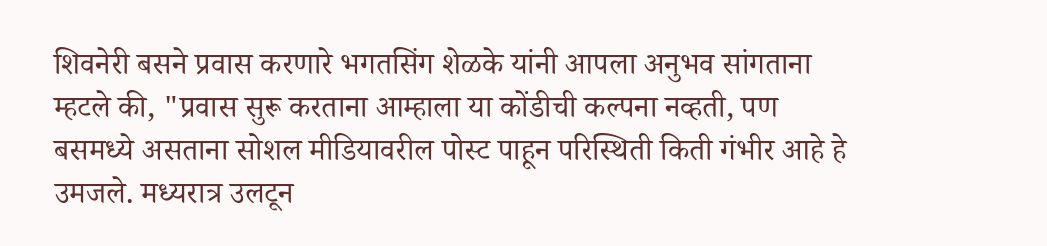शिवनेरी बसने प्रवास करणारे भगतसिंग शेळके यांनी आपला अनुभव सांगताना म्हटले की, "प्रवास सुरू करताना आम्हाला या कोंडीची कल्पना नव्हती, पण बसमध्ये असताना सोशल मीडियावरील पोस्ट पाहून परिस्थिती किती गंभीर आहे हे उमजले. मध्यरात्र उलटून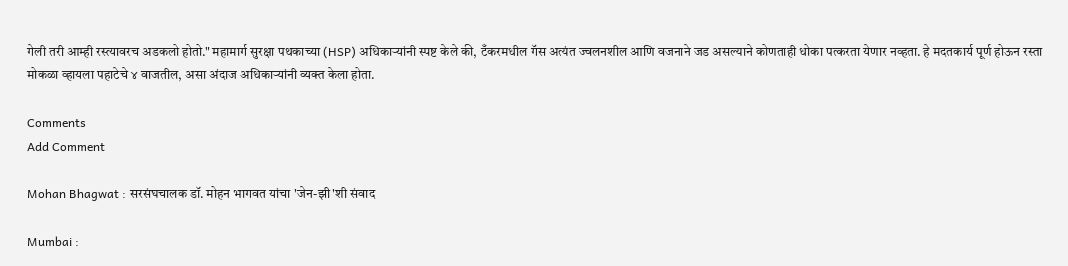गेली तरी आम्ही रस्त्यावरच अडकलो होतो." महामार्ग सुरक्षा पथकाच्या (HSP) अधिकाऱ्यांनी स्पष्ट केले की, टँकरमधील गॅस अत्यंत ज्वलनशील आणि वजनाने जड असल्याने कोणताही धोका पत्करता येणार नव्हता. हे मदतकार्य पूर्ण होऊन रस्ता मोकळा व्हायला पहाटेचे ४ वाजतील, असा अंदाज अधिकाऱ्यांनी व्यक्त केला होता.

Comments
Add Comment

Mohan Bhagwat : सरसंघचालक डॉ. मोहन भागवत यांचा 'जेन-झी'शी संवाद

Mumbai :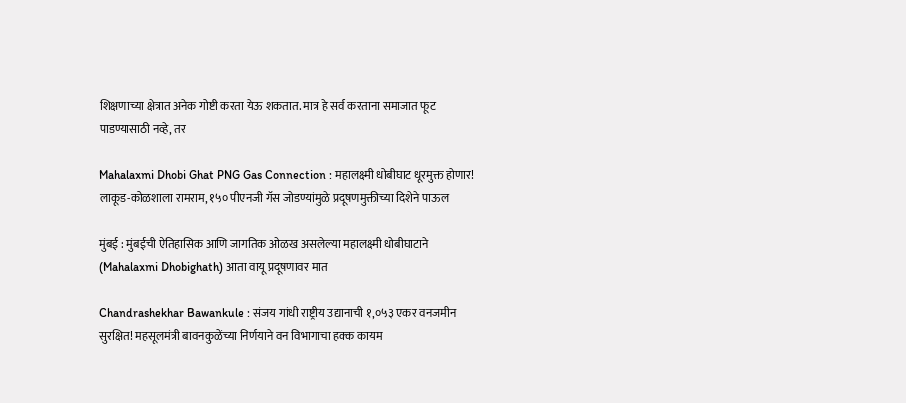शिक्षणाच्या क्षेत्रात अनेक गोष्टी करता येऊ शकतात. मात्र हे सर्व करताना समाजात फूट पाडण्यासाठी नव्हे, तर

Mahalaxmi Dhobi Ghat PNG Gas Connection : महालक्ष्मी धोबीघाट धूरमुक्त होणार! लाकूड-कोळशाला रामराम, १५० पीएनजी गॅस जोडण्यांमुळे प्रदूषणमुक्तीच्या दिशेने पाऊल

मुंबई : मुंबईची ऐतिहासिक आणि जागतिक ओळख असलेल्या महालक्ष्मी धोबीघाटाने (Mahalaxmi Dhobighath) आता वायू प्रदूषणावर मात

Chandrashekhar Bawankule : संजय गांधी राष्ट्रीय उद्यानाची १,०५३ एकर वनजमीन सुरक्षित! महसूलमंत्री बावनकुळेंच्या निर्णयाने वन विभागाचा हक्क कायम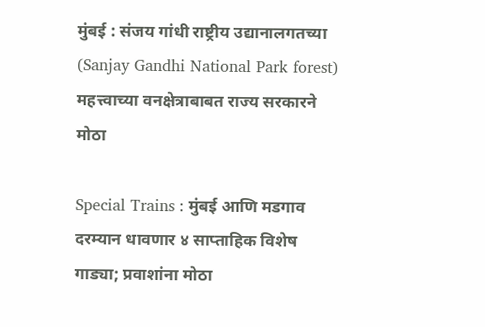मुंबई : संजय गांधी राष्ट्रीय उद्यानालगतच्या (Sanjay Gandhi National Park forest) महत्त्वाच्या वनक्षेत्राबाबत राज्य सरकारने मोठा

Special Trains : मुंबई आणि मडगाव दरम्यान धावणार ४ साप्ताहिक विशेष गाड्या; प्रवाशांना मोठा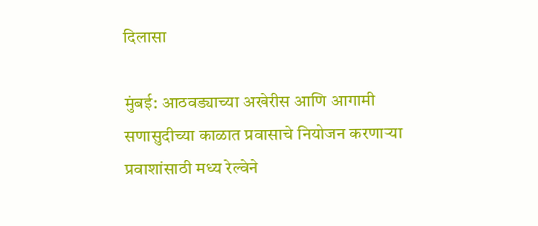दिलासा

मुंबई: आठवड्याच्या अखेरीस आणि आगामी सणासुदीच्या काळात प्रवासाचे नियोजन करणाऱ्या प्रवाशांसाठी मध्य रेल्वेने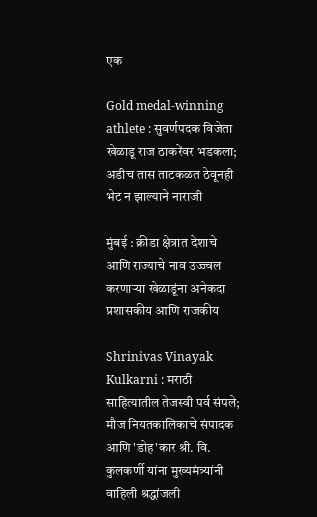एक

Gold medal-winning athlete : सुवर्णपदक विजेता खेळाडू राज ठाकरेंवर भडकला; अडीच तास ताटकळत ठेवूनही भेट न झाल्याने नाराजी

मुंबई : क्रीडा क्षेत्रात देशाचे आणि राज्याचे नाव उज्ज्वल करणाऱ्या खेळाडूंना अनेकदा प्रशासकीय आणि राजकीय

Shrinivas Vinayak Kulkarni : मराठी साहित्यातील तेजस्वी पर्व संपले; मौज नियतकालिकाचे संपादक आणि 'डोह'कार श्री. वि. कुलकर्णी यांना मुख्यमंत्र्यांनी वाहिली श्रद्धांजली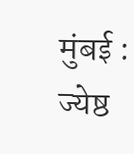मुंबई : ज्येष्ठ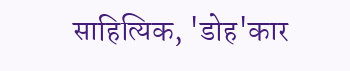साहित्यिक, 'डोह'कार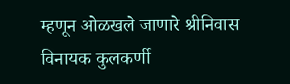म्हणून ओळखले जाणारे श्रीनिवास विनायक कुलकर्णी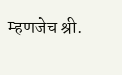म्हणजेच श्री.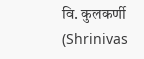वि. कुलकर्णी (Shrinivas